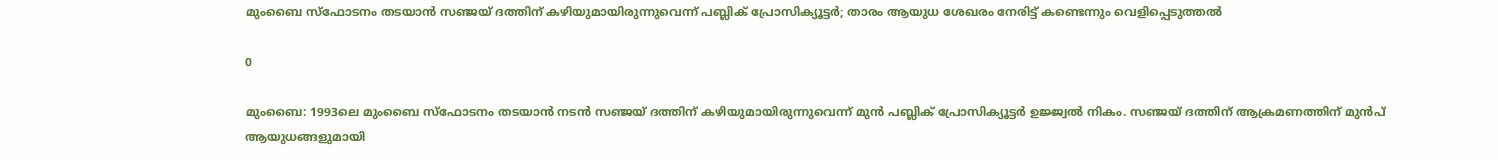മുംബൈ സ്‌ഫോടനം തടയാൻ സഞ്ജയ് ദത്തിന് കഴിയുമായിരുന്നുവെന്ന് പബ്ലിക് പ്രോസിക്യൂട്ടർ; താരം ആയുധ ശേഖരം നേരിട്ട് കണ്ടെന്നും വെളിപ്പെടുത്തൽ

0

മുംബൈ: 1993ലെ മുംബൈ സ്‌ഫോടനം തടയാൻ നടൻ സഞ്ജയ് ദത്തിന് കഴിയുമായിരുന്നുവെന്ന് മുൻ പബ്ലിക് പ്രോസിക്യൂട്ടർ ഉജ്ജ്വൽ നികം. സഞ്ജയ് ദത്തിന് ആക്രമണത്തിന് മുൻപ് ആയുധങ്ങളുമായി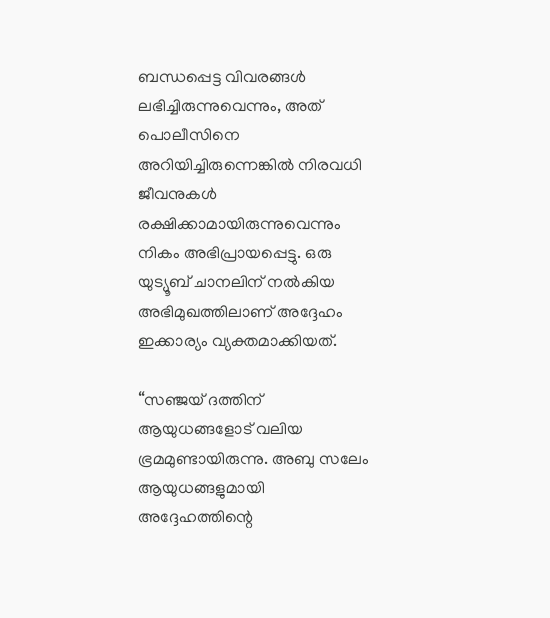ബന്ധപ്പെട്ട വിവരങ്ങൾ ലഭിച്ചിരുന്നുവെന്നും, അത് പൊലീസിനെ അറിയിച്ചിരുന്നെങ്കിൽ നിരവധി ജീവനുകൾ രക്ഷിക്കാമായിരുന്നുവെന്നും നികം അഭിപ്രായപ്പെട്ടു. ഒരു യുട്യൂബ് ചാനലിന് നൽകിയ അഭിമുഖത്തിലാണ് അദ്ദേഹം ഇക്കാര്യം വ്യക്തമാക്കിയത്.

“സഞ്ജയ് ദത്തിന് ആയുധങ്ങളോട് വലിയ ഭ്രമമുണ്ടായിരുന്നു. അബു സലേം ആയുധങ്ങളുമായി അദ്ദേഹത്തിന്റെ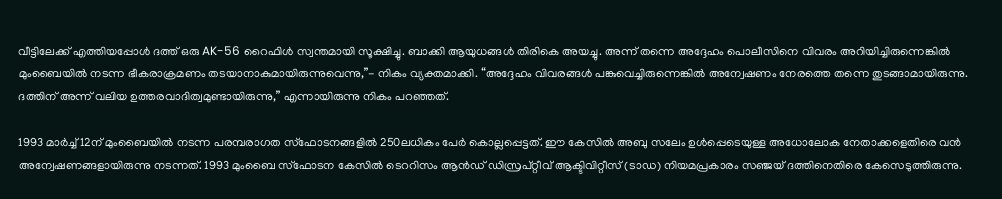വീട്ടിലേക്ക് എത്തിയപ്പോൾ ദത്ത് ഒരു AK-56 റൈഫിൾ സ്വന്തമായി സൂക്ഷിച്ചു. ബാക്കി ആയുധങ്ങൾ തിരികെ അയച്ചു. അന്ന് തന്നെ അദ്ദേഹം പൊലീസിനെ വിവരം അറിയിച്ചിരുന്നെങ്കിൽ മുംബൈയിൽ നടന്ന ഭീകരാക്രമണം തടയാനാകുമായിരുന്നുവെന്നു,”- നികം വ്യക്തമാക്കി. “അദ്ദേഹം വിവരങ്ങൾ പങ്കുവെച്ചിരുന്നെങ്കിൽ അന്വേഷണം നേരത്തെ തന്നെ തുടങ്ങാമായിരുന്നു. ദത്തിന് അന്ന് വലിയ ഉത്തരവാദിത്വമുണ്ടായിരുന്നു,” എന്നായിരുന്നു നികം പറഞ്ഞത്.

1993 മാർച്ച് 12ന് മുംബൈയിൽ നടന്ന പരമ്പരാഗത സ്‌ഫോടനങ്ങളിൽ 250ലധികം പേർ കൊല്ലപ്പെട്ടത്. ഈ കേസിൽ അബു സലേം ഉൾപ്പെടെയുള്ള അധോലോക നേതാക്കളെതിരെ വൻ അന്വേഷണങ്ങളായിരുന്നു നടന്നത്. 1993 മുംബൈ സ്‌ഫോടന കേസിൽ ടെററിസം ആൻഡ് ഡിസ്രപ്റ്റീവ് ആക്ടിവിറ്റീസ് (ടാഡ) നിയമപ്രകാരം സഞ്ജയ് ദത്തിനെതിരെ കേസെടുത്തിരുന്നു.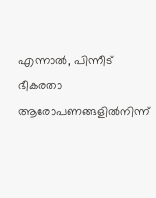എന്നാൽ, പിന്നീട് ഭീകരതാ ആരോപണങ്ങളിൽനിന്ന്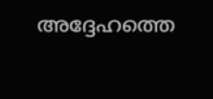അദ്ദേഹത്തെ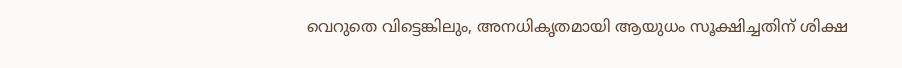വെറുതെ വിട്ടെങ്കിലും, അനധികൃതമായി ആയുധം സൂക്ഷിച്ചതിന് ശിക്ഷ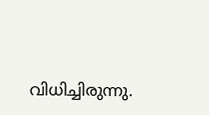വിധിച്ചിരുന്നു.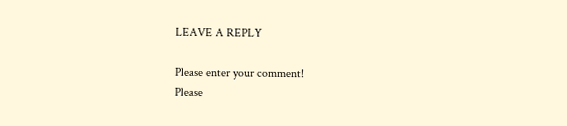LEAVE A REPLY

Please enter your comment!
Please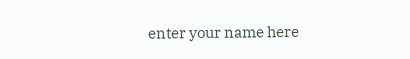enter your name here